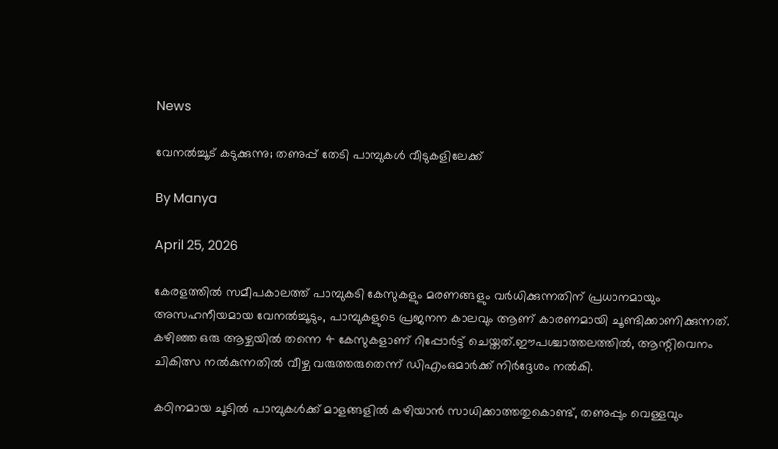News

വേനല്‍ച്ചൂട് കടുക്കുന്നു; തണുപ്പ് തേടി പാമ്പുകള്‍ വീടുകളിലേക്ക്

By Manya

April 25, 2026

കേരളത്തില്‍ സമീപകാലത്ത് പാമ്പുകടി കേസുകളും മരണങ്ങളും വര്‍ധിക്കുന്നതിന് പ്രധാനമായും അസഹനീയമായ വേനല്‍ച്ചൂടും, പാമ്പുകളുടെ പ്രജനന കാലവും ആണ് കാരണമായി ചൂണ്ടിക്കാണിക്കുന്നത്. കഴിഞ്ഞ ഒരു ആഴ്ചയില്‍ തന്നെ 4 കേസുകളാണ് റിപ്പോര്‍ട്ട് ചെയ്തത്.ഈപശ്ചാത്തലത്തില്‍, ആന്റിവെനം ചികിത്സ നല്‍കുന്നതില്‍ വീഴ്ച വരുത്തരുതെന്ന് ഡിഎംഒമാര്‍ക്ക് നിര്‍ദ്ദേശം നല്‍കി.

കഠിനമായ ചൂടില്‍ പാമ്പുകള്‍ക്ക് മാളങ്ങളില്‍ കഴിയാന്‍ സാധിക്കാത്തതുകൊണ്ട്, തണുപ്പും വെള്ളവും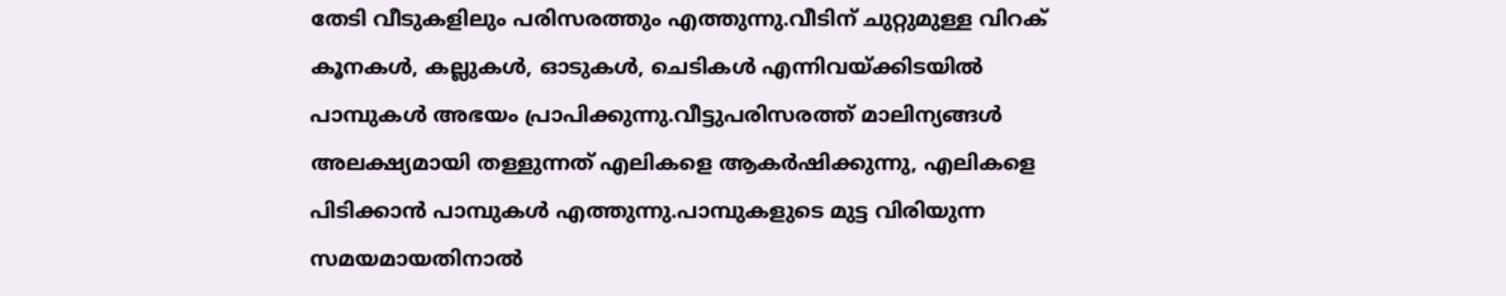തേടി വീടുകളിലും പരിസരത്തും എത്തുന്നു.വീടിന് ചുറ്റുമുള്ള വിറക് കൂനകള്‍, കല്ലുകള്‍, ഓടുകള്‍, ചെടികള്‍ എന്നിവയ്ക്കിടയില്‍ പാമ്പുകള്‍ അഭയം പ്രാപിക്കുന്നു.വീട്ടുപരിസരത്ത് മാലിന്യങ്ങള്‍ അലക്ഷ്യമായി തള്ളുന്നത് എലികളെ ആകര്‍ഷിക്കുന്നു, എലികളെ പിടിക്കാന്‍ പാമ്പുകള്‍ എത്തുന്നു.പാമ്പുകളുടെ മുട്ട വിരിയുന്ന സമയമായതിനാല്‍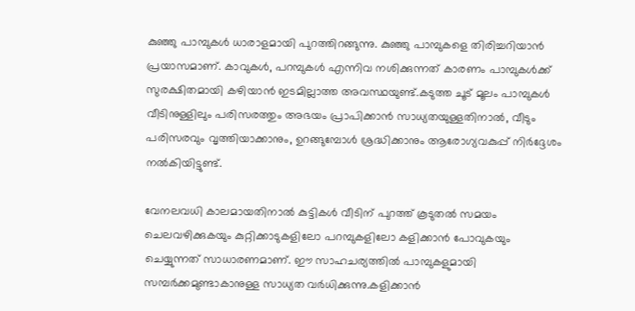കുഞ്ഞു പാമ്പുകള്‍ ധാരാളമായി പുറത്തിറങ്ങുന്നു. കുഞ്ഞു പാമ്പുകളെ തിരിച്ചറിയാന്‍ പ്രയാസമാണ്. കാവുകള്‍, പറമ്പുകള്‍ എന്നിവ നശിക്കുന്നത് കാരണം പാമ്പുകള്‍ക്ക് സുരക്ഷിതമായി കഴിയാന്‍ ഇടമില്ലാത്ത അവസ്ഥയുണ്ട്.കടുത്ത ചൂട് മൂലം പാമ്പുകള്‍ വീടിനുള്ളിലും പരിസരത്തും അഭയം പ്രാപിക്കാന്‍ സാധ്യതയുള്ളതിനാല്‍, വീടും പരിസരവും വൃത്തിയാക്കാനും, ഉറങ്ങുമ്പോള്‍ ശ്രദ്ധിക്കാനും ആരോഗ്യവകുപ്പ് നിര്‍ദ്ദേശം നല്‍കിയിട്ടുണ്ട്.

വേനലവധി കാലമായതിനാല്‍ കുട്ടികള്‍ വീടിന് പുറത്ത് കൂടുതല്‍ സമയം ചെലവഴിക്കുകയും കുറ്റിക്കാടുകളിലോ പറമ്പുകളിലോ കളിക്കാന്‍ പോവുകയും ചെയ്യുന്നത് സാധാരണമാണ്. ഈ സാഹചര്യത്തില്‍ പാമ്പുകളുമായി സമ്പര്‍ക്കമുണ്ടാകാനുള്ള സാധ്യത വര്‍ധിക്കുന്നു.കളിക്കാന്‍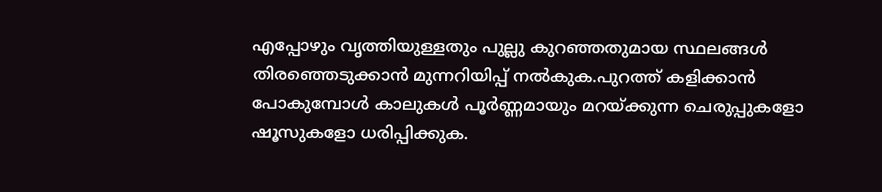എപ്പോഴും വൃത്തിയുള്ളതും പുല്ലു കുറഞ്ഞതുമായ സ്ഥലങ്ങള്‍ തിരഞ്ഞെടുക്കാന്‍ മുന്നറിയിപ്പ് നല്‍കുക.പുറത്ത് കളിക്കാന്‍ പോകുമ്പോള്‍ കാലുകള്‍ പൂര്‍ണ്ണമായും മറയ്ക്കുന്ന ചെരുപ്പുകളോ ഷൂസുകളോ ധരിപ്പിക്കുക.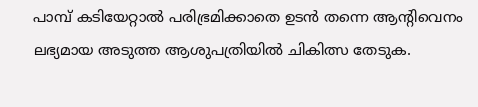പാമ്പ് കടിയേറ്റാല്‍ പരിഭ്രമിക്കാതെ ഉടന്‍ തന്നെ ആന്റിവെനം ലഭ്യമായ അടുത്ത ആശുപത്രിയില്‍ ചികിത്സ തേടുക.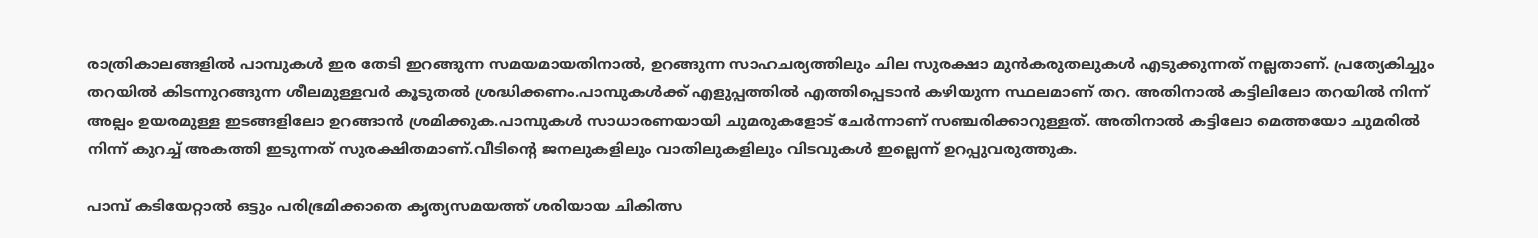രാത്രികാലങ്ങളില്‍ പാമ്പുകള്‍ ഇര തേടി ഇറങ്ങുന്ന സമയമായതിനാല്‍, ഉറങ്ങുന്ന സാഹചര്യത്തിലും ചില സുരക്ഷാ മുന്‍കരുതലുകള്‍ എടുക്കുന്നത് നല്ലതാണ്. പ്രത്യേകിച്ചും തറയില്‍ കിടന്നുറങ്ങുന്ന ശീലമുള്ളവര്‍ കൂടുതല്‍ ശ്രദ്ധിക്കണം.പാമ്പുകള്‍ക്ക് എളുപ്പത്തില്‍ എത്തിപ്പെടാന്‍ കഴിയുന്ന സ്ഥലമാണ് തറ. അതിനാല്‍ കട്ടിലിലോ തറയില്‍ നിന്ന് അല്പം ഉയരമുള്ള ഇടങ്ങളിലോ ഉറങ്ങാന്‍ ശ്രമിക്കുക.പാമ്പുകള്‍ സാധാരണയായി ചുമരുകളോട് ചേര്‍ന്നാണ് സഞ്ചരിക്കാറുള്ളത്. അതിനാല്‍ കട്ടിലോ മെത്തയോ ചുമരില്‍ നിന്ന് കുറച്ച് അകത്തി ഇടുന്നത് സുരക്ഷിതമാണ്.വീടിന്റെ ജനലുകളിലും വാതിലുകളിലും വിടവുകള്‍ ഇല്ലെന്ന് ഉറപ്പുവരുത്തുക.

പാമ്പ് കടിയേറ്റാല്‍ ഒട്ടും പരിഭ്രമിക്കാതെ കൃത്യസമയത്ത് ശരിയായ ചികിത്സ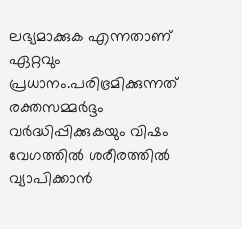ലഭ്യമാക്കുക എന്നതാണ് ഏറ്റവും പ്രധാനം.പരിഭ്രമിക്കുന്നത് രക്തസമ്മര്‍ദ്ദം വര്‍ദ്ധിപ്പിക്കുകയും വിഷം വേഗത്തില്‍ ശരീരത്തില്‍ വ്യാപിക്കാന്‍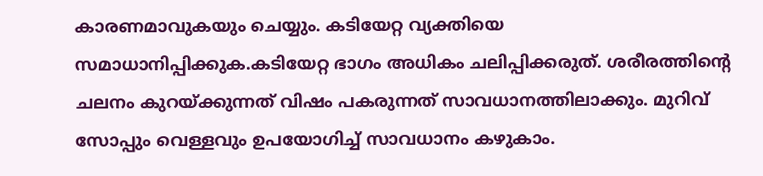കാരണമാവുകയും ചെയ്യും. കടിയേറ്റ വ്യക്തിയെ സമാധാനിപ്പിക്കുക.കടിയേറ്റ ഭാഗം അധികം ചലിപ്പിക്കരുത്. ശരീരത്തിന്റെ ചലനം കുറയ്ക്കുന്നത് വിഷം പകരുന്നത് സാവധാനത്തിലാക്കും. മുറിവ് സോപ്പും വെള്ളവും ഉപയോഗിച്ച് സാവധാനം കഴുകാം.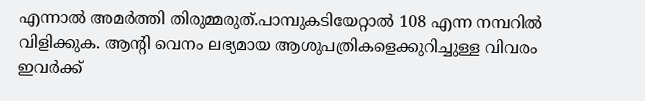എന്നാല്‍ അമര്‍ത്തി തിരുമ്മരുത്.പാമ്പുകടിയേറ്റാല്‍ 108 എന്ന നമ്പറില്‍ വിളിക്കുക. ആന്റി വെനം ലഭ്യമായ ആശുപത്രികളെക്കുറിച്ചുള്ള വിവരം ഇവര്‍ക്ക്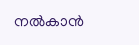നല്‍കാന്‍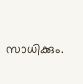സാധിക്കും.